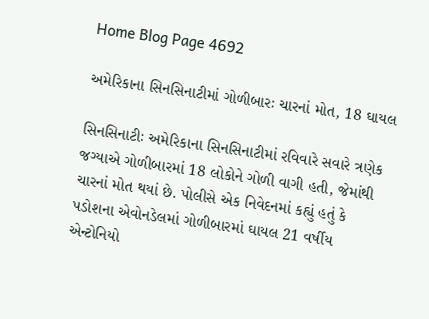Home Blog Page 4692

અમેરિકાના સિનસિનાટીમાં ગોળીબારઃ ચારનાં મોત, 18 ઘાયલ

સિનસિનાટીઃ અમેરિકાના સિનસિનાટીમાં રવિવારે સવારે ત્રણેક જગ્યાએ ગોળીબારમાં 18 લોકોને ગોળી વાગી હતી, જેમાંથી ચારનાં મોત થયાં છે. પોલીસે એક નિવેદનમાં કહ્યું હતું કે પડોશના એવોનડેલમાં ગોળીબારમાં ઘાયલ 21 વર્ષીય એન્ટોનિયો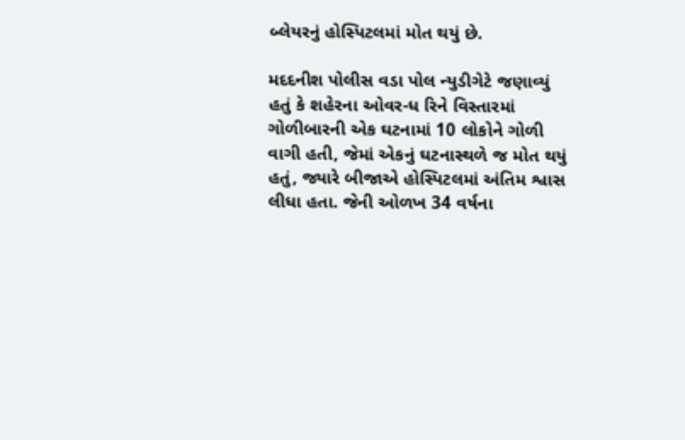બ્લેયરનું હોસ્પિટલમાં મોત થયું છે.

મદદનીશ પોલીસ વડા પોલ ન્યુડીગેટે જણાવ્યું હતું કે શહેરના ઓવર-ધ રિને વિસ્તારમાં ગોળીબારની એક ઘટનામાં 10 લોકોને ગોળી વાગી હતી, જેમાં એકનું ઘટનાસ્થળે જ મોત થયું હતું, જ્યારે બીજાએ હોસ્પિટલમાં અંતિમ શ્વાસ લીધા હતા. જેની ઓળખ 34 વર્ષના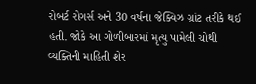રોબર્ટ રોગર્સ અને 30 વર્ષના જેક્વિઝ ગ્રાંટ તરીકે થઈ હતી. જોકે આ ગોળીબારમાં મૃત્યુ પામેલી ચોથી વ્યક્તિની માહિતી શેર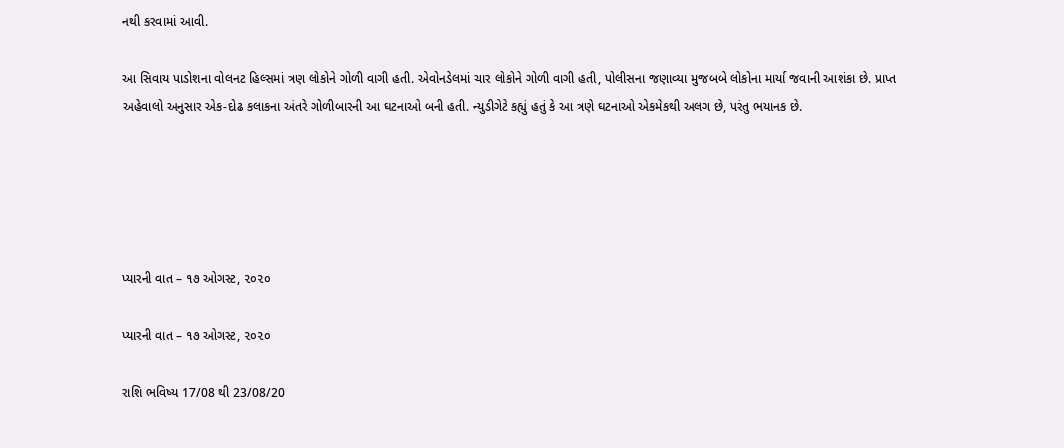નથી કરવામાં આવી.

આ સિવાય પાડોશના વોલનટ હિલ્સમાં ત્રણ લોકોને ગોળી વાગી હતી. એવોનડેલમાં ચાર લોકોને ગોળી વાગી હતી, પોલીસના જણાવ્યા મુજબબે લોકોના માર્યા જવાની આશંકા છે. પ્રાપ્ત અહેવાલો અનુસાર એક-દોઢ કલાકના અંતરે ગોળીબારની આ ઘટનાઓ બની હતી. ન્યુડીગેટે કહ્યું હતું કે આ ત્રણે ઘટનાઓ એકમેકથી અલગ છે, પરંતુ ભયાનક છે.





પ્યારની વાત – ૧૭ ઓગસ્ટ, ૨૦૨૦

પ્યારની વાત – ૧૭ ઓગસ્ટ, ૨૦૨૦

રાશિ ભવિષ્ય 17/08 થી 23/08/20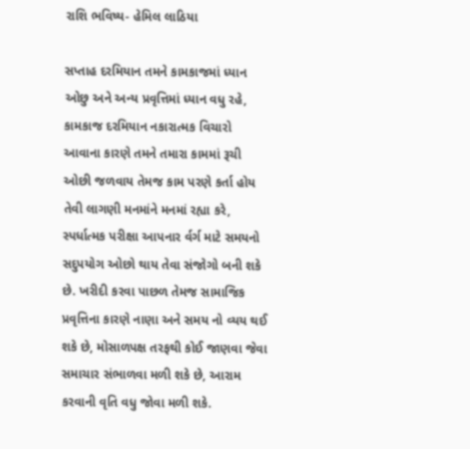રાશિ ભવિષ્ય- હેમિલ લાઠિયા

સપ્તાહ દરમિયાન તમને કામકાજમાં ધ્યાન ઓછુ અને અન્ય પ્રવૃત્તિમાં ધ્યાન વધુ રહે, કામકાજ દરમિયાન નકારાત્મક વિચારો આવાના કારણે તમને તમારા કામમાં રૂચી ઓછી જળવાય તેમજ કામ પરણે કર્તા હોય તેવી લાગણી મનમાંને મનમાં રહ્યા કરે, સ્પર્ધાત્મક પરીક્ષા આપનાર ર્વર્ગ માટે સમયનો સદુપયોગ ઓછો થાય તેવા સંજોગો બની શકે છે. ખરીદી કરવા પાછળ તેમજ સામાજિક પ્રવૃત્તિના કારણે નાણા અને સમય નો વ્યય થઈ શકે છે, મોસાળપક્ષ તરફથી કોઈ જાણવા જેવા સમાચાર સંભાળવા મળી શકે છે, આરામ કરવાની વૃતિ વધુ જોવા મળી શકે.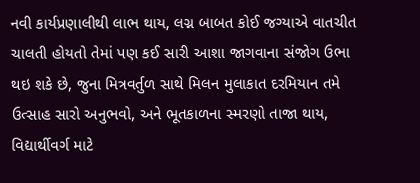નવી કાર્યપ્રણાલીથી લાભ થાય, લગ્ન બાબત કોઈ જગ્યાએ વાતચીત ચાલતી હોયતો તેમાં પણ કઈ સારી આશા જાગવાના સંજોગ ઉભા થઇ શકે છે, જુના મિત્રવર્તુળ સાથે મિલન મુલાકાત દરમિયાન તમે ઉત્સાહ સારો અનુભવો, અને ભૂતકાળના સ્મરણો તાજા થાય, વિદ્યાર્થીવર્ગ માટે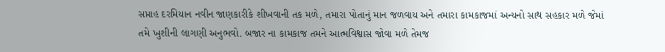સપ્તાહ દરમિયાન નવીન જાણકારીકે શીખવાની તક મળે, તમારા પોતાનું માન જળવાય અને તમારા કામકાજમાં અન્યનો સાથ સહકાર મળે જેમાં તમે ખુશીની લાગણી અનુભવો. બજાર ના કામકાજ તમને આત્મવિશ્વાસ જોવા મળે તેમજ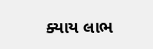ક્યાય લાભ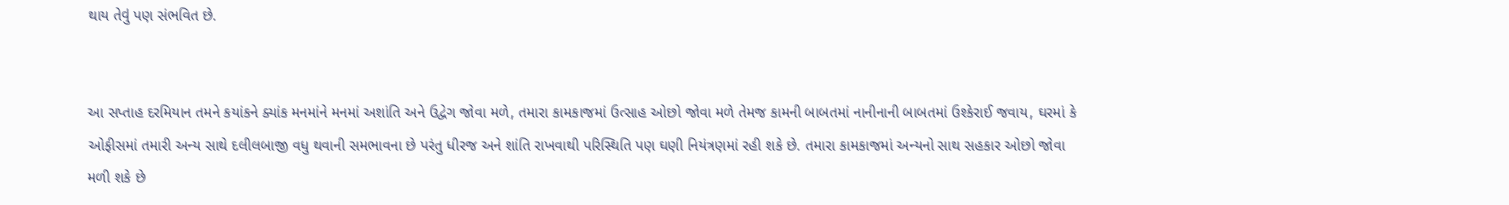થાય તેવું પણ સંભવિત છે.


આ સપ્તાહ દરમિયાન તમને કયાંકને ક્યાંક મનમાંને મનમાં અશાંતિ અને ઉદ્વેગ જોવા મળે, તમારા કામકાજમાં ઉત્સાહ ઓછો જોવા મળે તેમજ કામની બાબતમાં નાનીનાની બાબતમાં ઉશ્કેરાઈ જવાય, ઘરમાં કે ઓફીસમાં તમારી અન્ય સાથે દલીલબાજી વધુ થવાની સમભાવના છે પરંતુ ધીરજ અને શાંતિ રાખવાથી પરિસ્થિતિ પણ ઘણી નિયંત્રણમાં રહી શકે છે. તમારા કામકાજમાં અન્યનો સાથ સહકાર ઓછો જોવા મળી શકે છે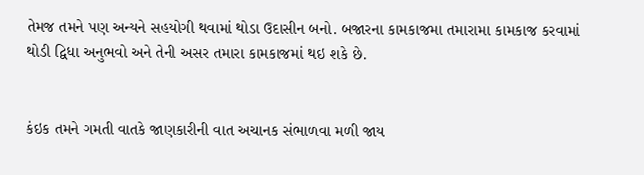તેમજ તમને પણ અન્યને સહયોગી થવામાં થોડા ઉદાસીન બનો. બજારના કામકાજમા તમારામા કામકાજ કરવામાં થોડી દ્વિધા અનુભવો અને તેની અસર તમારા કામકાજમાં થઇ શકે છે.


કંઇક તમને ગમતી વાતકે જાણકારીની વાત અચાનક સંભાળવા મળી જાય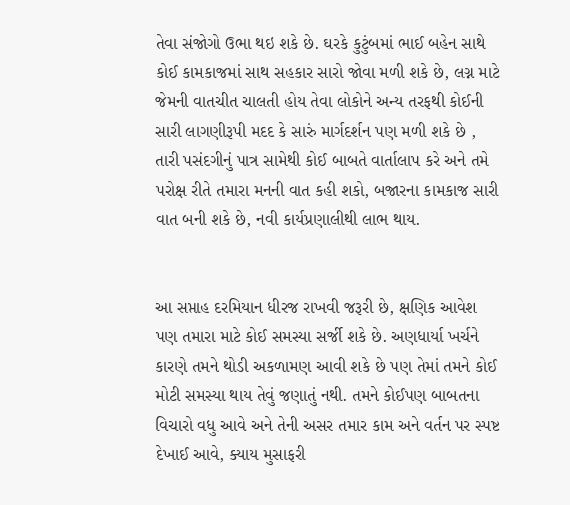તેવા સંજોગો ઉભા થઇ શકે છે. ઘરકે કુટુંબમાં ભાઈ બહેન સાથે કોઈ કામકાજમાં સાથ સહકાર સારો જોવા મળી શકે છે, લગ્ન માટે જેમની વાતચીત ચાલતી હોય તેવા લોકોને અન્ય તરફથી કોઈની સારી લાગણીરૂપી મદદ કે સારું માર્ગદર્શન પણ મળી શકે છે , તારી પસંદગીનું પાત્ર સામેથી કોઈ બાબતે વાર્તાલાપ કરે અને તમે પરોક્ષ રીતે તમારા મનની વાત કહી શકો, બજારના કામકાજ સારી વાત બની શકે છે, નવી કાર્યપ્રણાલીથી લાભ થાય.


આ સપ્તાહ દરમિયાન ધીરજ રાખવી જરૂરી છે, ક્ષણિક આવેશ પણ તમારા માટે કોઈ સમસ્યા સર્જી શકે છે. અણધાર્યા ખર્ચને કારણે તમને થોડી અકળામણ આવી શકે છે પણ તેમાં તમને કોઈ મોટી સમસ્યા થાય તેવું જણાતું નથી. તમને કોઈપણ બાબતના વિચારો વધુ આવે અને તેની અસર તમાર કામ અને વર્તન પર સ્પષ્ટ દેખાઈ આવે, ક્યાય મુસાફરી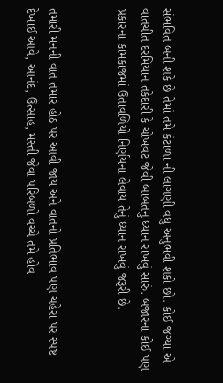સંભવિત બની શકે છે તેમાં તમે કંટાળા ની લાગણી વધુ અનુભવી શકો છો. કોઈ જગ્યા એ વાતચીત દરમિયાન તકેદારી કે ચોખવટ જેવી બાબતનુ ધ્યાન રાખવું સારું. બજારના કોઈ પણ પ્રકારના કામકાજમાં ઉતાવળિયો નિર્ણયના લેવાય તેનું ધ્યાન રાખવું જરૂરી છે.


તમારી મનની વાત તમાર હોઠ પર આવી જાય અને વાતનો પ્રતિભાવ પણ ચહેરા પર સ્પષ્ટ દેખાઈ આવે, આનંદ, ઉત્સાહ, મસ્તી જેવા પરિબળો વચ્ચે તમે હોવ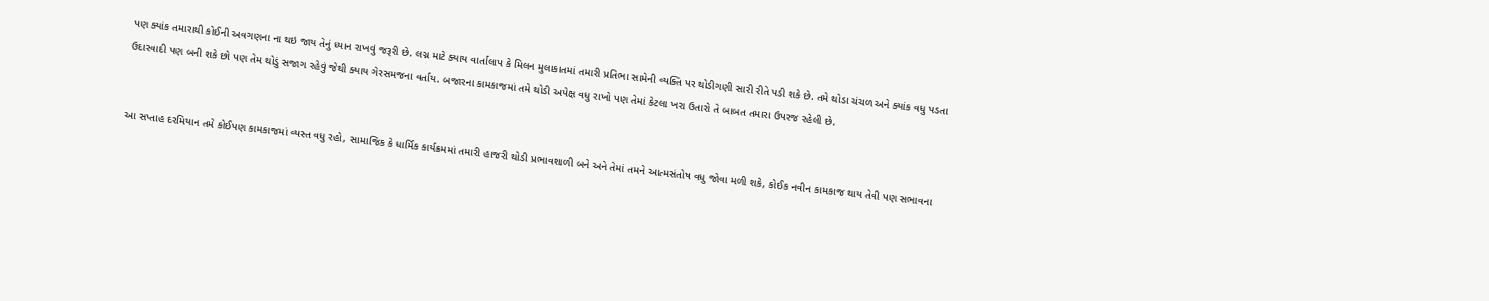પણ ક્યાંક તમારાથી કોઈની અવગણના ના થઇ જાય તેનું ધ્યાન રાખવું જરૂરી છે. લગ્ન માટે ક્યાય વાર્તાલાપ કે મિલન મુલાકાતમાં તમારી પ્રતિભા સામેની વ્યક્તિ પર થોડીગણી સારી રીતે પડી શકે છે. તમે થોડા ચંચળ અને ક્યાંક વધુ પડતા ઉદારવાદી પણ બની શકે છો પણ તેમ થોડું સજાગ રહેવું જેથી ક્યાય ગેરસમજના વર્તાય. બજારના કામકાજમાં તમે થોડી અપેક્ષ વધુ રાખો પણ તેમાં કેટલા ખરા ઉતારો તે બાબત તમારા ઉપરજ રહેલી છે.


આ સપ્તાહ દરમિયાન તમે કોઈપણ કામકાજમાં વ્યસ્ત વધુ રહો, સામાજિક કે ધાર્મિક કાર્યક્રમમાં તમારી હાજરી થોડી પ્રભાવશાળી બને અને તેમાં તમને આત્મસંતોષ વધુ જોવા મળી શકે, કોઈક નવીન કામકાજ થાય તેવી પણ સભાવના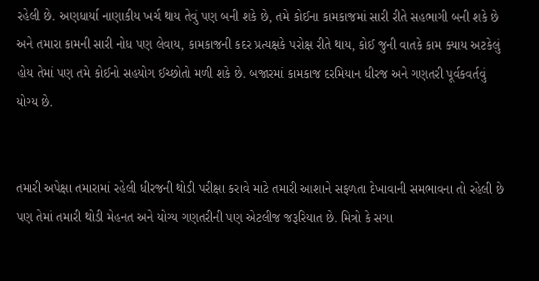રહેલી છે. અણધાર્યા નાણાકીય ખર્ચ થાય તેવું પણ બની શકે છે, તમે કોઈના કામકાજમાં સારી રીતે સહભાગી બની શકે છે અને તમારા કામની સારી નોધ પણ લેવાય, કામકાજની કદર પ્રત્યક્ષકે પરોક્ષ રીતે થાય, કોઈ જુની વાતકે કામ ક્યાય અટકેલું હોય તેમાં પણ તમે કોઈનો સહયોગ ઈચ્છોતો મળી શકે છે. બજારમાં કામકાજ દરમિયાન ધીરજ અને ગણતરી પૂર્વકવર્તવું યોગ્ય છે.


તમારી અપેક્ષા તમારામાં રહેલી ધીરજની થોડી પરીક્ષા કરાવે માટે તમારી આશાને સફળતા દેખાવાની સમભાવના તો રહેલી છે પણ તેમાં તમારી થોડી મેહનત અને યોગ્ય ગણતરીની પણ એટલીજ જરૂરિયાત છે. મિત્રો કે સગા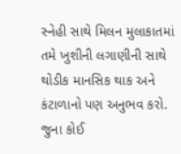સ્નેહી સાથે મિલન મુલાકાતમાં તમે ખુશીની લગાણીની સાથે થોડીક માનસિક થાક અને કંટાળાનો પણ અનુભવ કરો. જુના કોઈ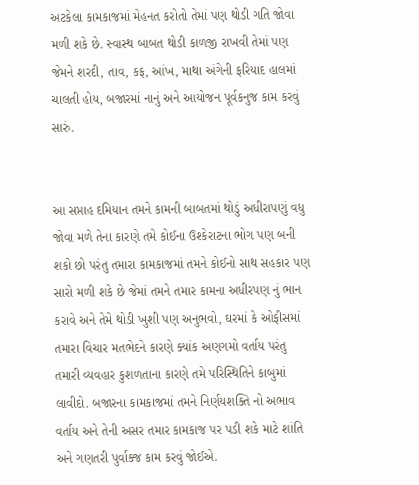અટકેલા કામકાજમાં મેહનત કરોતો તેમાં પણ થોડી ગતિ જોવા મળી શકે છે. સ્વાસ્થ બાબત થોડી કાળજી રાખવી તેમાં પણ જેમને શરદી, તાવ, કફ, આંખ, માથા અંગેની ફરિયાદ હાલમાં ચાલતી હોય, બજારમાં નાનું અને આયોજન પૂર્વકનુજ કામ કરવું સારું.


આ સપ્તાહ દમિયાન તમને કામની બાબતમાં થોડું અધીરાપણું વધુ જોવા મળે તેના કારણે તમે કોઈના ઉશ્કેરાટના ભોગ પણ બની શકો છો પરંતુ તમારા કામકાજમાં તમને કોઈનો સાથ સહકાર પણ સારો મળી શકે છે જેમાં તમને તમાર કામના અધીરપણ નું ભાન કરાવે અને તેમે થોડી ખુશી પણ અનુભવો, ઘરમાં કે ઓફીસમાં તમારા વિચાર મતભેદને કારણે ક્યાંક અણગમો વર્તાય પરંતુ તમારી વ્યવહાર કુશળતાના કારણે તમે પરિસ્થિતિને કાબુમાં લાવીદો. બજારના કામકાજમાં તમને નિર્ણયશક્તિ નો અભાવ વર્તાય અને તેની અસર તમાર કામકાજ પર પડી શકે માટે શાંતિ અને ગણતરી પુર્વાક્જ કામ કરવું જોઈએ.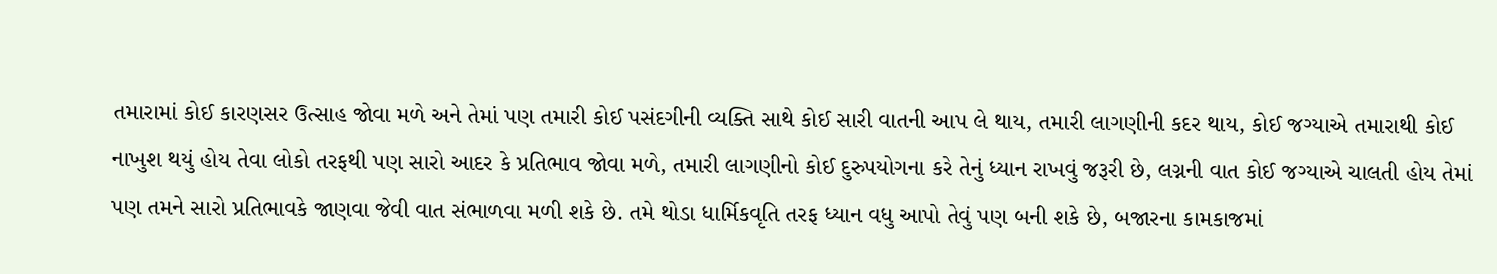તમારામાં કોઈ કારણસર ઉત્સાહ જોવા મળે અને તેમાં પણ તમારી કોઈ પસંદગીની વ્યક્તિ સાથે કોઈ સારી વાતની આપ લે થાય, તમારી લાગણીની કદર થાય, કોઈ જગ્યાએ તમારાથી કોઈ નાખુશ થયું હોય તેવા લોકો તરફથી પણ સારો આદર કે પ્રતિભાવ જોવા મળે, તમારી લાગણીનો કોઈ દુરુપયોગના કરે તેનું ધ્યાન રાખવું જરૂરી છે, લગ્નની વાત કોઈ જગ્યાએ ચાલતી હોય તેમાં પણ તમને સારો પ્રતિભાવકે જાણવા જેવી વાત સંભાળવા મળી શકે છે. તમે થોડા ધાર્મિકવૃતિ તરફ ધ્યાન વધુ આપો તેવું પણ બની શકે છે, બજારના કામકાજમાં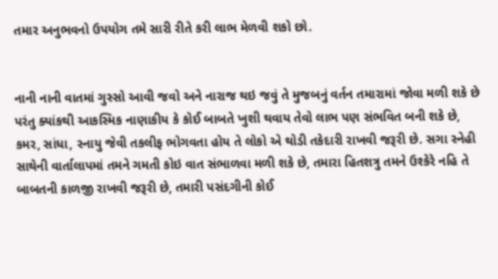તમાર અનુભવનો ઉપયોગ તમે સારી રીતે કરી લાભ મેળવી શકો છો.


નાની નાની વાતમાં ગુસ્સો આવી જવો અને નારાજ થઇ જવું તે મુજબનું વર્તન તમારામાં જોવા મળી શકે છે પરંતુ ક્યાંકથી આકસ્મિક નાણાકીય કે કોઈ બાબતે ખુશી થવાય તેવો લાભ પણ સંભવિત બની શકે છે, કમર, સાંધા, સ્નાયુ જેવી તકલીફ ભોગવતા હોય તે લોકો એ થોડી તકેદારી રાખવી જરૂરી છે. સગા સ્નેહી સાથેની વાર્તાલાપમાં તમને ગમતી કોઇ વાત સંભાળવા મળી શકે છે, તમારા હિતશત્રુ તમને ઉશ્કેરે નહિ તે બાબતની કાળજી રાખવી જરૂરી છે, તમારી પસંદગીની કોઈ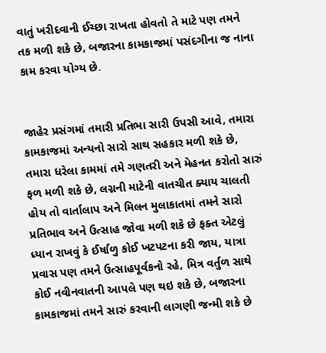વાતું ખરીદવાની ઈચ્છા રાખતા હોવતો તે માટે પણ તમને તક મળી શકે છે, બજારના કામકાજમાં પસંદગીના જ નાના કામ કરવા યોગ્ય છે.


જાહેર પ્રસંગમાં તમારી પ્રતિભા સારી ઉપસી આવે, તમારા કામકાજમાં અન્યનો સારો સાથ સહકાર મળી શકે છે, તમારા ધરેલા કામમાં તમે ગણતરી અને મેહનત કરોતો સારું ફળ મળી શકે છે, લગ્નની માટેની વાતચીત ક્યાય ચાલતી હોય તો વાર્તાલાપ અને મિલન મુલાકાતમાં તમને સારો પ્રતિભાવ અને ઉત્સાહ જોવા મળી શકે છે ફક્ત એટલું ધ્યાન રાખવું કે ઈર્ષાળુ કોઈ ખટપટના કરી જાય, યાત્રા પ્રવાસ પણ તમને ઉત્સાહપૂર્વકનો રહે, મિત્ર વર્તુળ સાથે કોઈ નવીનવાતની આપલે પણ થઇ શકે છે, બજારના કામકાજમાં તમને સારું કરવાની લાગણી જન્મી શકે છે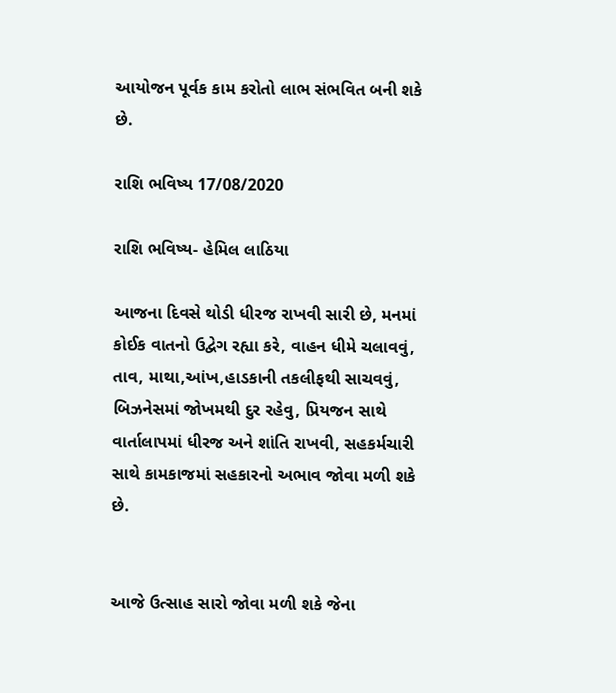આયોજન પૂર્વક કામ કરોતો લાભ સંભવિત બની શકે છે.

રાશિ ભવિષ્ય 17/08/2020

રાશિ ભવિષ્ય- હેમિલ લાઠિયા

આજના દિવસે થોડી ધીરજ રાખવી સારી છે, મનમાં કોઈક વાતનો ઉદ્વેગ રહ્યા કરે, વાહન ધીમે ચલાવવું, તાવ, માથા,આંખ,હાડકાની તકલીફથી સાચવવું, બિઝનેસમાં જોખમથી દુર રહેવુ, પ્રિયજન સાથે વાર્તાલાપમાં ધીરજ અને શાંતિ રાખવી, સહકર્મચારી સાથે કામકાજમાં સહકારનો અભાવ જોવા મળી શકે છે.


આજે ઉત્સાહ સારો જોવા મળી શકે જેના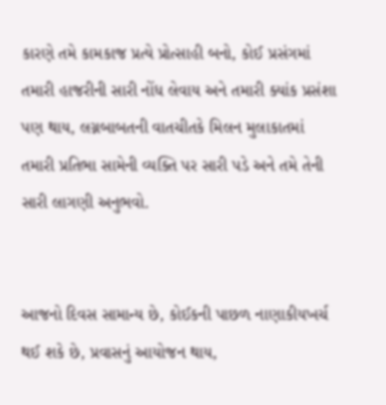કારણે તમે કામકાજ પ્રત્યે પ્રોત્સાહી બનો, કોઈ પ્રસંગમાં તમારી હાજરીની સારી નોંધ લેવાય અને તમારી ક્યાંક પ્રસંશા પણ થાય, લગ્નબાબતની વાતચીતકે મિલન મુલાકાતમાં તમારી પ્રતિભા સામેની વ્યક્તિ પર સારી પડે અને તમે તેની સારી લાગણી અનુભવો.


આજનો દિવસ સામાન્ય છે, કોઈકની પાછળ નાણાકીયખર્ચ થઈ શકે છે, પ્રવાસનું આયોજન થાય,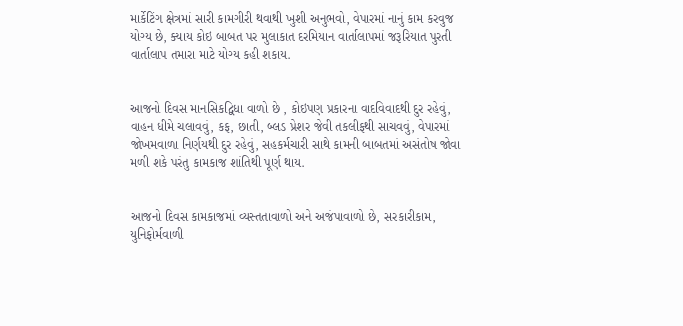માર્કેટિંગ ક્ષેત્રમાં સારી કામગીરી થવાથી ખુશી અનુભવો, વેપારમાં નાનું કામ કરવુજ યોગ્ય છે, ક્યાય કોઇ બાબત પર મુલાકાત દરમિયાન વાર્તાલાપમાં જરૂરિયાત પુરતી વાર્તાલાપ તમારા માટે યોગ્ય કહી શકાય.


આજનો દિવસ માનસિકદ્વિધા વાળો છે , કોઇપણ પ્રકારના વાદવિવાદથી દુર રહેવું, વાહન ધીમે ચલાવવું, કફ, છાતી, બ્લડ પ્રેશર જેવી તકલીફથી સાચવવું, વેપારમાં જોખમવાળા નિર્ણયથી દુર રહેવું, સહકર્મચારી સાથે કામની બાબતમાં અસંતોષ જોવા મળી શકે પરંતુ કામકાજ શાંતિથી પૂર્ણ થાય.


આજનો દિવસ કામકાજમાં વ્યસ્તતાવાળો અને અજંપાવાળો છે, સરકારીકામ, યુનિફોર્મવાળી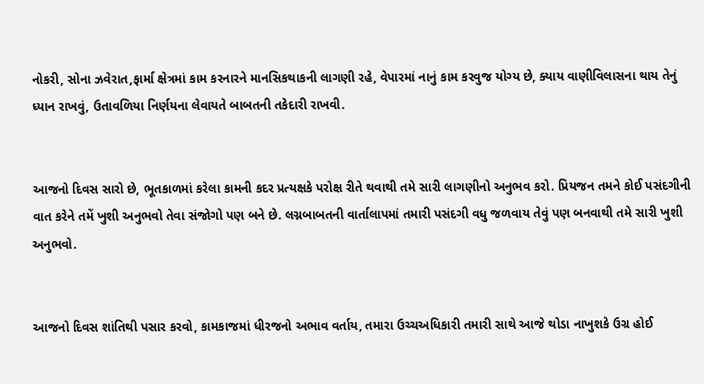નોકરી, સોના ઝવેરાત,ફાર્મા ક્ષેત્રમાં કામ કરનારને માનસિકથાકની લાગણી રહે, વેપારમાં નાનું કામ કરવુજ યોગ્ય છે, ક્યાય વાણીવિલાસના થાય તેનું ધ્યાન રાખવું, ઉતાવળિયા નિર્ણયના લેવાયતે બાબતની તકેદારી રાખવી.


આજનો દિવસ સારો છે, ભૂતકાળમાં કરેલા કામની કદર પ્રત્યક્ષકે પરોક્ષ રીતે થવાથી તમે સારી લાગણીનો અનુભવ કરો. પ્રિયજન તમને કોઈ પસંદગીની વાત કરેને તમેં ખુશી અનુભવો તેવા સંજોગો પણ બને છે. લગ્નબાબતની વાર્તાલાપમાં તમારી પસંદગી વધુ જળવાય તેવું પણ બનવાથી તમે સારી ખુશી અનુભવો.


આજનો દિવસ શાંતિથી પસાર કરવો, કામકાજમાં ધીરજનો અભાવ વર્તાય, તમારા ઉચ્ચઅધિકારી તમારી સાથે આજે થોડા નાખુશકે ઉગ્ર હોઈ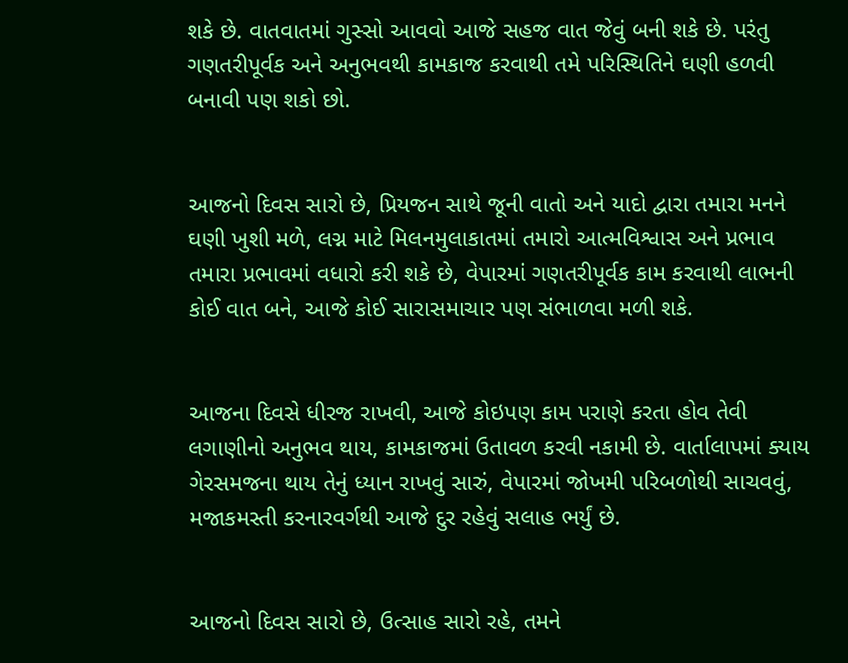શકે છે. વાતવાતમાં ગુસ્સો આવવો આજે સહજ વાત જેવું બની શકે છે. પરંતુ ગણતરીપૂર્વક અને અનુભવથી કામકાજ કરવાથી તમે પરિસ્થિતિને ઘણી હળવી બનાવી પણ શકો છો.


આજનો દિવસ સારો છે, પ્રિયજન સાથે જૂની વાતો અને યાદો દ્વારા તમારા મનને ઘણી ખુશી મળે, લગ્ન માટે મિલનમુલાકાતમાં તમારો આત્મવિશ્વાસ અને પ્રભાવ તમારા પ્રભાવમાં વધારો કરી શકે છે, વેપારમાં ગણતરીપૂર્વક કામ કરવાથી લાભની કોઈ વાત બને, આજે કોઈ સારાસમાચાર પણ સંભાળવા મળી શકે.


આજના દિવસે ધીરજ રાખવી, આજે કોઇપણ કામ પરાણે કરતા હોવ તેવી લગાણીનો અનુભવ થાય, કામકાજમાં ઉતાવળ કરવી નકામી છે. વાર્તાલાપમાં ક્યાય ગેરસમજના થાય તેનું ધ્યાન રાખવું સારું, વેપારમાં જોખમી પરિબળોથી સાચવવું, મજાકમસ્તી કરનારવર્ગથી આજે દુર રહેવું સલાહ ભર્યું છે.


આજનો દિવસ સારો છે, ઉત્સાહ સારો રહે, તમને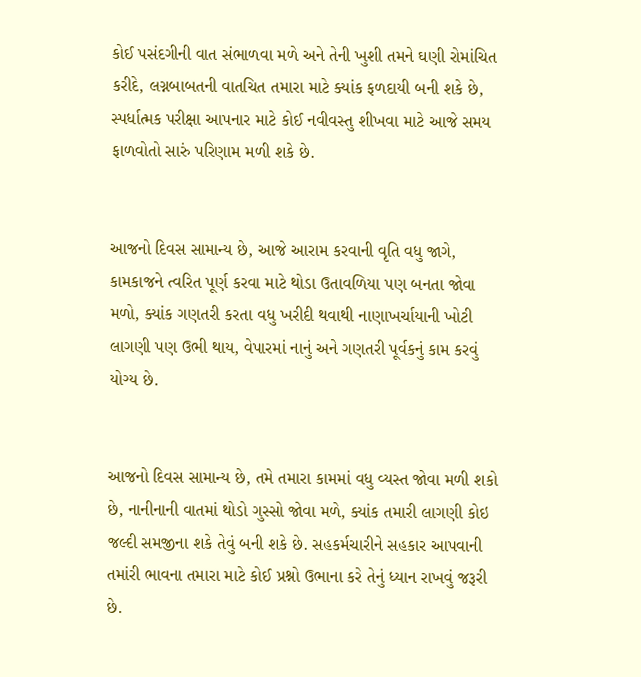કોઈ પસંદગીની વાત સંભાળવા મળે અને તેની ખુશી તમને ઘણી રોમાંચિત કરીદે, લગ્નબાબતની વાતચિત તમારા માટે ક્યાંક ફળદાયી બની શકે છે, સ્પર્ધાત્મક પરીક્ષા આપનાર માટે કોઈ નવીવસ્તુ શીખવા માટે આજે સમય ફાળવોતો સારું પરિણામ મળી શકે છે.


આજનો દિવસ સામાન્ય છે, આજે આરામ કરવાની વૃતિ વધુ જાગે, કામકાજને ત્વરિત પૂર્ણ કરવા માટે થોડા ઉતાવળિયા પણ બનતા જોવા મળો, ક્યાંક ગણતરી કરતા વધુ ખરીદી થવાથી નાણાખર્ચાયાની ખોટી લાગણી પણ ઉભી થાય, વેપારમાં નાનું અને ગણતરી પૂર્વકનું કામ કરવું યોગ્ય છે.


આજનો દિવસ સામાન્ય છે, તમે તમારા કામમાં વધુ વ્યસ્ત જોવા મળી શકો છે, નાનીનાની વાતમાં થોડો ગુસ્સો જોવા મળે, ક્યાંક તમારી લાગણી કોઇ જલ્દી સમજીના શકે તેવું બની શકે છે. સહકર્મચારીને સહકાર આપવાની તમાંરી ભાવના તમારા માટે કોઈ પ્રશ્નો ઉભાના કરે તેનું ધ્યાન રાખવું જરૂરી છે.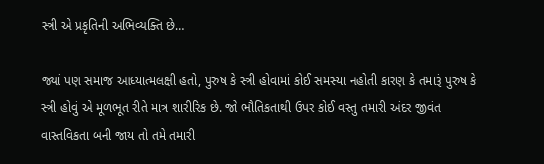સ્ત્રી એ પ્રકૃતિની અભિવ્યક્તિ છે…

જ્યાં પણ સમાજ આધ્યાત્મલક્ષી હતો, પુરુષ કે સ્ત્રી હોવામાં કોઈ સમસ્યા નહોતી કારણ કે તમારૂં પુરુષ કે સ્ત્રી હોવું એ મૂળભૂત રીતે માત્ર શારીરિક છે. જો ભૌતિકતાથી ઉપર કોઈ વસ્તુ તમારી અંદર જીવંત વાસ્તવિકતા બની જાય તો તમે તમારી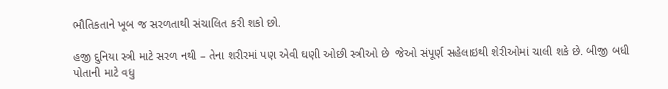ભૌતિકતાને ખૂબ જ સરળતાથી સંચાલિત કરી શકો છો.

હજી દુનિયા સ્ત્રી માટે સરળ નથી – તેના શરીરમાં પણ એવી ઘણી ઓછી સ્ત્રીઓ છે  જેઓ સંપૂર્ણ સહેલાઇથી શેરીઓમાં ચાલી શકે છે. બીજી બધી પોતાની માટે વધુ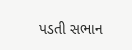પડતી સભાન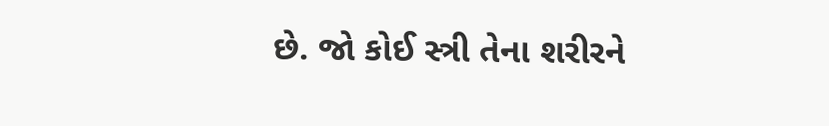છે. જો કોઈ સ્ત્રી તેના શરીરને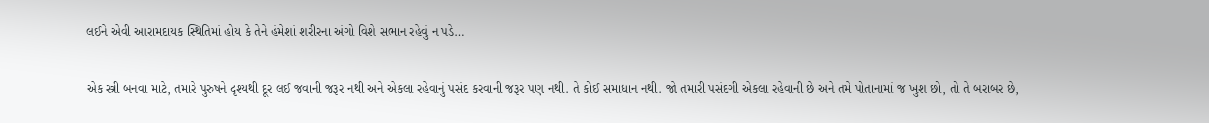લઈને એવી આરામદાયક સ્થિતિમાં હોય કે તેને હંમેશાં શરીરના અંગો વિશે સભાન રહેવું ન પડે…

એક સ્ત્રી બનવા માટે, તમારે પુરુષને દૃશ્યથી દૂર લઈ જવાની જરૂર નથી અને એકલા રહેવાનું પસંદ કરવાની જરૂર પણ નથી. તે કોઈ સમાધાન નથી. જો તમારી પસંદગી એકલા રહેવાની છે અને તમે પોતાનામાં જ ખુશ છો, તો તે બરાબર છે,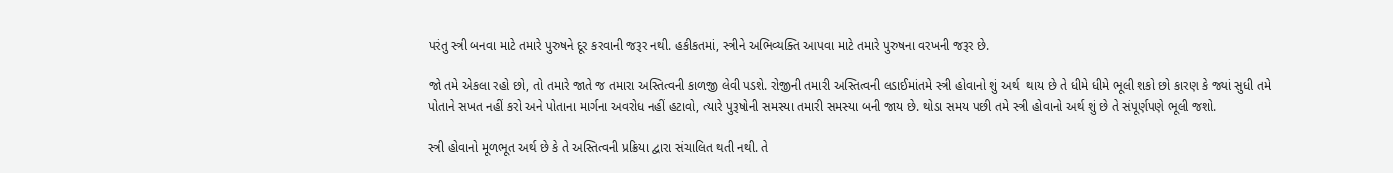પરંતુ સ્ત્રી બનવા માટે તમારે પુરુષને દૂર કરવાની જરૂર નથી. હકીકતમાં, સ્ત્રીને અભિવ્યક્તિ આપવા માટે તમારે પુરુષના વરખની જરૂર છે.

જો તમે એકલા રહો છો, તો તમારે જાતે જ તમારા અસ્તિત્વની કાળજી લેવી પડશે. રોજીની તમારી અસ્તિત્વની લડાઈમાંતમે સ્ત્રી હોવાનો શું અર્થ  થાય છે તે ધીમે ધીમે ભૂલી શકો છો કારણ કે જ્યાં સુધી તમે પોતાને સખત નહીં કરો અને પોતાના માર્ગના અવરોધ નહીં હટાવો, ત્યારે પુરૂષોની સમસ્યા તમારી સમસ્યા બની જાય છે. થોડા સમય પછી તમે સ્ત્રી હોવાનો અર્થ શું છે તે સંપૂર્ણપણે ભૂલી જશો.

સ્ત્રી હોવાનો મૂળભૂત અર્થ છે કે તે અસ્તિત્વની પ્રક્રિયા દ્વારા સંચાલિત થતી નથી. તે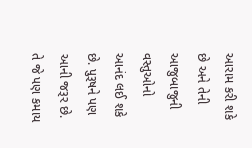આરામ કરી શકે છે અને તેની આજુબાજુની વસ્તુઓનો આનંદ લઈ શકે છે. પુરૂષને પણ આની જરૂર છે. તે જે પણ કમાય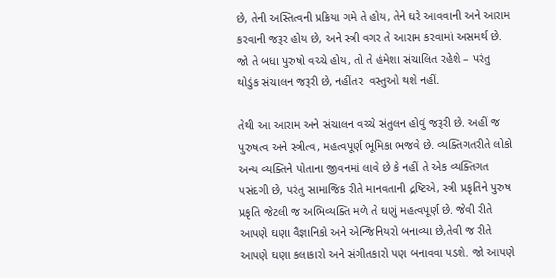છે, તેની અસ્તિત્વની પ્રક્રિયા ગમે તે હોય, તેને ઘરે આવવાની અને આરામ કરવાની જરૂર હોય છે, અને સ્ત્રી વગર તે આરામ કરવામાં અસમર્થ છે. જો તે બધા પુરુષો વચ્ચે હોય, તો તે હંમેશા સંચાલિત રહેશે – પરંતુ થોડુંક સંચાલન જરૂરી છે, નહીંતર  વસ્તુઓ થશે નહીં.

તેથી આ આરામ અને સંચાલન વચ્ચે સંતુલન હોવું જરૂરી છે. અહીં જ પુરુષત્વ અને સ્ત્રીત્વ, મહત્વપૂર્ણ ભૂમિકા ભજવે છે. વ્યક્તિગતરીતે લોકો અન્ય વ્યક્તિને પોતાના જીવનમાં લાવે છે કે નહીં તે એક વ્યક્તિગત પસંદગી છે, પરંતુ સામાજિક રીતે માનવતાની દ્રષ્ટિએ, સ્ત્રી પ્રકૃતિને પુરુષ પ્રકૃતિ જેટલી જ અભિવ્યક્તિ મળે તે ઘણું મહત્વપૂર્ણ છે. જેવી રીતે  આપણે ઘણા વૈજ્ઞાનિકો અને એન્જિનિયરો બનાવ્યા છે,તેવી જ રીતે આપણે ઘણા કલાકારો અને સંગીતકારો પણ બનાવવા પડશે. જો આપણે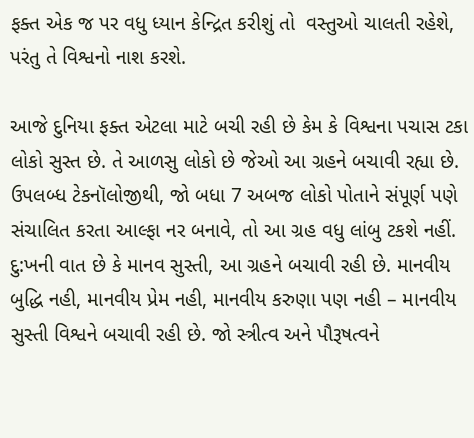ફક્ત એક જ પર વધુ ધ્યાન કેન્દ્રિત કરીશું તો  વસ્તુઓ ચાલતી રહેશે, પરંતુ તે વિશ્વનો નાશ કરશે.

આજે દુનિયા ફક્ત એટલા માટે બચી રહી છે કેમ કે વિશ્વના પચાસ ટકા લોકો સુસ્ત છે. તે આળસુ લોકો છે જેઓ આ ગ્રહને બચાવી રહ્યા છે. ઉપલબ્ધ ટેકનૉલોજીથી, જો બધા 7 અબજ લોકો પોતાને સંપૂર્ણ પણે સંચાલિત કરતા આલ્ફા નર બનાવે, તો આ ગ્રહ વધુ લાંબુ ટકશે નહીં. દુ:ખની વાત છે કે માનવ સુસ્તી, આ ગ્રહને બચાવી રહી છે. માનવીય બુદ્ધિ નહી, માનવીય પ્રેમ નહી, માનવીય કરુણા પણ નહી – માનવીય સુસ્તી વિશ્વને બચાવી રહી છે. જો સ્ત્રીત્વ અને પૌરૂષત્વને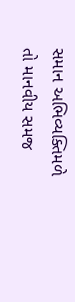સમાન અભિવ્યક્તિમળે તો માનવીય સમજ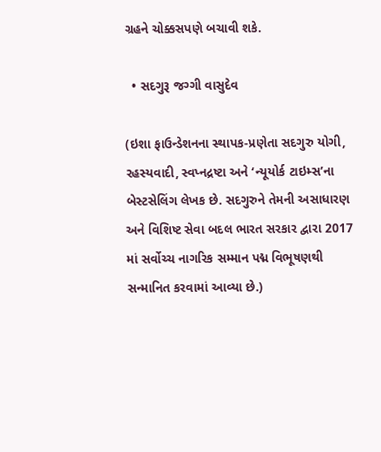ગ્રહને ચોક્કસપણે બચાવી શકે.

  • સદગુરૂ જગ્ગી વાસુદેવ

(ઇશા ફાઉન્ડેશનના સ્થાપક-પ્રણેતા સદગુરુ યોગી, રહસ્યવાદી, સ્વપ્નદ્રષ્ટા અને ‘ન્યૂયોર્ક ટાઇમ્સ’ના બેસ્ટસેલિંગ લેખક છે. સદગુરુને તેમની અસાધારણ અને વિશિષ્ટ સેવા બદલ ભારત સરકાર દ્વારા 2017 માં સર્વોચ્ચ નાગરિક સમ્માન પદ્મ વિભૂષણથી સન્માનિત કરવામાં આવ્યા છે.)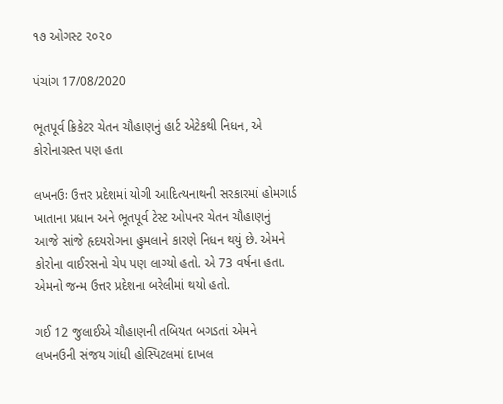૧૭ ઓગસ્ટ ૨૦૨૦

પંચાંગ 17/08/2020

ભૂતપૂર્વ ક્રિકેટર ચેતન ચૌહાણનું હાર્ટ એટેકથી નિધન, એ કોરોનાગ્રસ્ત પણ હતા

લખનઉઃ ઉત્તર પ્રદેશમાં યોગી આદિત્યનાથની સરકારમાં હોમગાર્ડ ખાતાના પ્રધાન અને ભૂતપૂર્વ ટેસ્ટ ઓપનર ચેતન ચૌહાણનું આજે સાંજે હૃદયરોગના હુમલાને કારણે નિધન થયું છે. એમને કોરોના વાઈરસનો ચેપ પણ લાગ્યો હતો. એ 73 વર્ષના હતા. એમનો જન્મ ઉત્તર પ્રદેશના બરેલીમાં થયો હતો.

ગઈ 12 જુલાઈએ ચૌહાણની તબિયત બગડતાં એમને લખનઉની સંજય ગાંધી હોસ્પિટલમાં દાખલ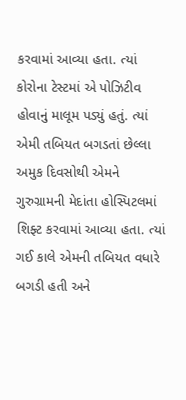કરવામાં આવ્યા હતા. ત્યાં કોરોના ટેસ્ટમાં એ પોઝિટીવ હોવાનું માલૂમ પડ્યું હતું. ત્યાં એમી તબિયત બગડતાં છેલ્લા અમુક દિવસોથી એમને ગુરુગ્રામની મેદાંતા હોસ્પિટલમાં શિફ્ટ કરવામાં આવ્યા હતા. ત્યાં ગઈ કાલે એમની તબિયત વધારે બગડી હતી અને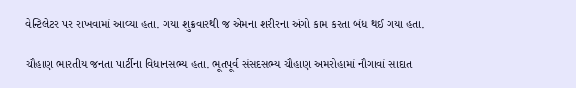વેન્ટિલેટર પર રાખવામાં આવ્યા હતા. ગયા શુક્રવારથી જ એમના શરીરના અંગો કામ કરતા બંધ થઈ ગયા હતા.

ચૌહાણ ભારતીય જનતા પાર્ટીના વિધાનસભ્ય હતા. ભૂતપૂર્વ સંસદસભ્ય ચૌહાણ અમરોહામાં નૌગાવાં સાદાત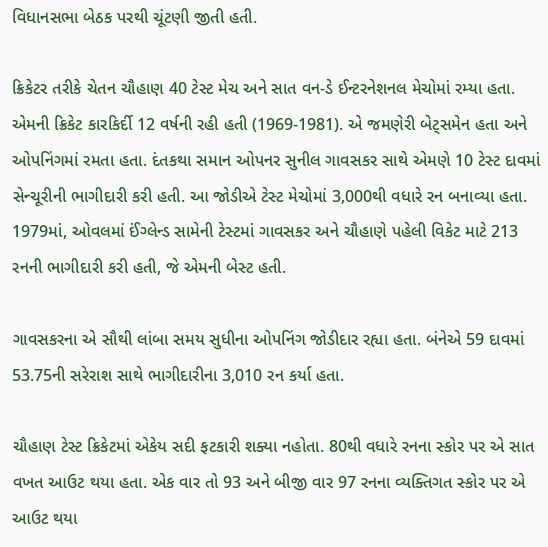વિધાનસભા બેઠક પરથી ચૂંટણી જીતી હતી.

ક્રિકેટર તરીકે ચેતન ચૌહાણ 40 ટેસ્ટ મેચ અને સાત વન-ડે ઈન્ટરનેશનલ મેચોમાં રમ્યા હતા. એમની ક્રિકેટ કારકિર્દી 12 વર્ષની રહી હતી (1969-1981). એ જમણેરી બેટ્સમેન હતા અને ઓપનિંગમાં રમતા હતા. દંતકથા સમાન ઓપનર સુનીલ ગાવસકર સાથે એમણે 10 ટેસ્ટ દાવમાં સેન્ચૂરીની ભાગીદારી કરી હતી. આ જોડીએ ટેસ્ટ મેચોમાં 3,000થી વધારે રન બનાવ્યા હતા. 1979માં, ઓવલમાં ઈંગ્લેન્ડ સામેની ટેસ્ટમાં ગાવસકર અને ચૌહાણે પહેલી વિકેટ માટે 213 રનની ભાગીદારી કરી હતી, જે એમની બેસ્ટ હતી.

ગાવસકરના એ સૌથી લાંબા સમય સુધીના ઓપનિંગ જોડીદાર રહ્યા હતા. બંનેએ 59 દાવમાં 53.75ની સરેરાશ સાથે ભાગીદારીના 3,010 રન કર્યા હતા.

ચૌહાણ ટેસ્ટ ક્રિકેટમાં એકેય સદી ફટકારી શક્યા નહોતા. 80થી વધારે રનના સ્કોર પર એ સાત વખત આઉટ થયા હતા. એક વાર તો 93 અને બીજી વાર 97 રનના વ્યક્તિગત સ્કોર પર એ આઉટ થયા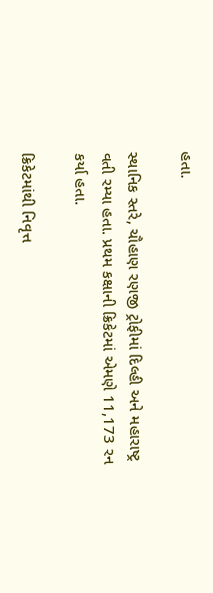હતા.

સ્થાનિક સ્તરે, ચૌહાણ રણજી ટ્રોફીમાં દિલ્હી અને મહારાષ્ટ્ર વતી રમ્યા હતા. પ્રથમ કક્ષાની ક્રિકેટમાં એમણે 11,173 રન કર્યા હતા.

ક્રિકેટમાંથી નિવૃત્ત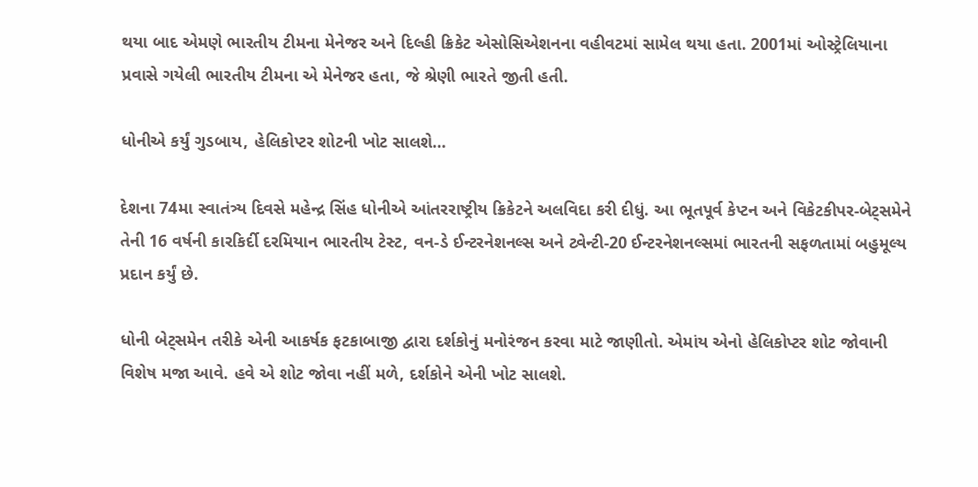થયા બાદ એમણે ભારતીય ટીમના મેનેજર અને દિલ્હી ક્રિકેટ એસોસિએશનના વહીવટમાં સામેલ થયા હતા. 2001માં ઓસ્ટ્રેલિયાના પ્રવાસે ગયેલી ભારતીય ટીમના એ મેનેજર હતા, જે શ્રેણી ભારતે જીતી હતી.

ધોનીએ કર્યું ગુડબાય, હેલિકોપ્ટર શોટની ખોટ સાલશે…

દેશના 74મા સ્વાતંત્ર્ય દિવસે મહેન્દ્ર સિંહ ધોનીએ આંતરરાષ્ટ્રીય ક્રિકેટને અલવિદા કરી દીધું. આ ભૂતપૂર્વ કેપ્ટન અને વિકેટકીપર-બેટ્સમેને તેની 16 વર્ષની કારકિર્દી દરમિયાન ભારતીય ટેસ્ટ, વન-ડે ઈન્ટરનેશનલ્સ અને ટ્વેન્ટી-20 ઈન્ટરનેશનલ્સમાં ભારતની સફળતામાં બહુમૂલ્ય પ્રદાન કર્યું છે.

ધોની બેટ્સમેન તરીકે એની આકર્ષક ફટકાબાજી દ્વારા દર્શકોનું મનોરંજન કરવા માટે જાણીતો. એમાંય એનો હેલિકોપ્ટર શોટ જોવાની વિશેષ મજા આવે. હવે એ શોટ જોવા નહીં મળે, દર્શકોને એની ખોટ સાલશે.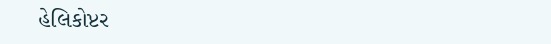હેલિકોપ્ટર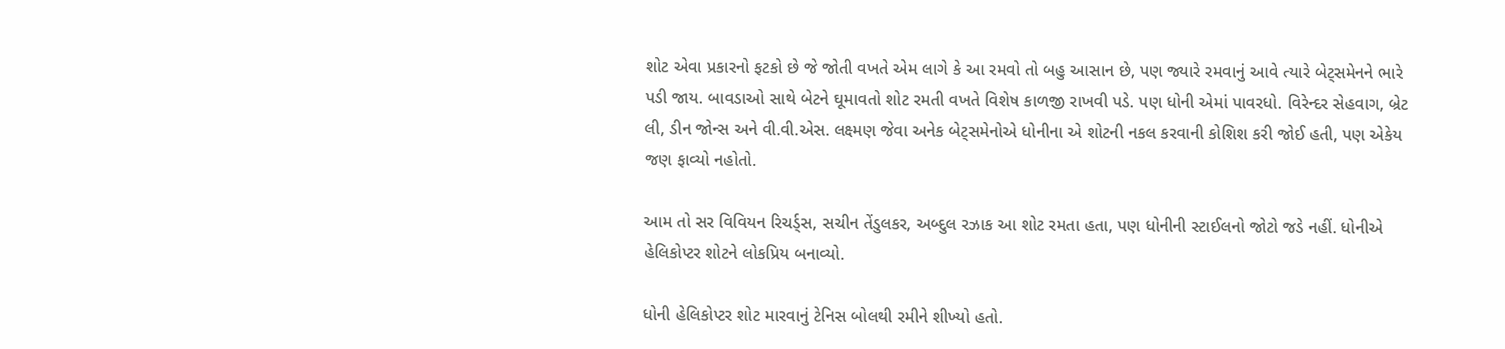શોટ એવા પ્રકારનો ફટકો છે જે જોતી વખતે એમ લાગે કે આ રમવો તો બહુ આસાન છે, પણ જ્યારે રમવાનું આવે ત્યારે બેટ્સમેનને ભારે પડી જાય. બાવડાઓ સાથે બેટને ઘૂમાવતો શોટ રમતી વખતે વિશેષ કાળજી રાખવી પડે. પણ ધોની એમાં પાવરધો. વિરેન્દર સેહવાગ, બ્રેટ લી, ડીન જોન્સ અને વી.વી.એસ. લક્ષ્મણ જેવા અનેક બેટ્સમેનોએ ધોનીના એ શોટની નકલ કરવાની કોશિશ કરી જોઈ હતી, પણ એકેય જણ ફાવ્યો નહોતો.

આમ તો સર વિવિયન રિચર્ડ્સ, સચીન તેંડુલકર, અબ્દુલ રઝાક આ શોટ રમતા હતા, પણ ધોનીની સ્ટાઈલનો જોટો જડે નહીં. ધોનીએ હેલિકોપ્ટર શોટને લોકપ્રિય બનાવ્યો.

ધોની હેલિકોપ્ટર શોટ મારવાનું ટેનિસ બોલથી રમીને શીખ્યો હતો.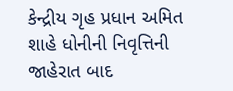કેન્દ્રીય ગૃહ પ્રધાન અમિત શાહે ધોનીની નિવૃત્તિની જાહેરાત બાદ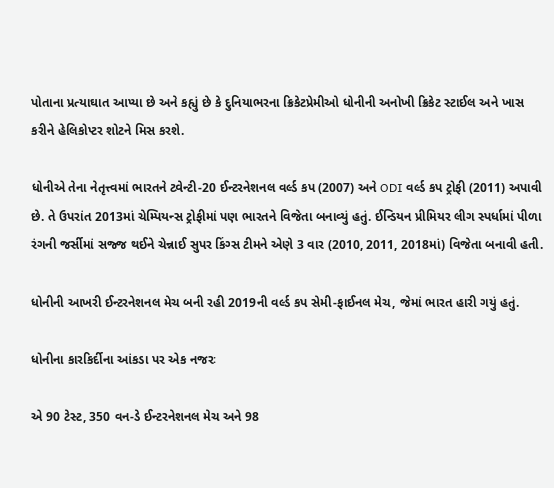પોતાના પ્રત્યાઘાત આપ્યા છે અને કહ્યું છે કે દુનિયાભરના ક્રિકેટપ્રેમીઓ ધોનીની અનોખી ક્રિકેટ સ્ટાઈલ અને ખાસ કરીને હેલિકોપ્ટર શોટને મિસ કરશે.

ધોનીએ તેના નેતૃત્ત્વમાં ભારતને ટ્વેન્ટી-20 ઈન્ટરનેશનલ વર્લ્ડ કપ (2007) અને ODI વર્લ્ડ કપ ટ્રોફી (2011) અપાવી છે. તે ઉપરાંત 2013માં ચેમ્પિયન્સ ટ્રોફીમાં પણ ભારતને વિજેતા બનાવ્યું હતું. ઈન્ડિયન પ્રીમિયર લીગ સ્પર્ધામાં પીળા રંગની જર્સીમાં સજ્જ થઈને ચેન્નાઈ સુપર કિંગ્સ ટીમને એણે 3 વાર (2010, 2011, 2018માં) વિજેતા બનાવી હતી.

ધોનીની આખરી ઈન્ટરનેશનલ મેચ બની રહી 2019ની વર્લ્ડ કપ સેમી-ફાઈનલ મેચ, જેમાં ભારત હારી ગયું હતું.

ધોનીના કારકિર્દીના આંકડા પર એક નજરઃ

એ 90 ટેસ્ટ, 350 વન-ડે ઈન્ટરનેશનલ મેચ અને 98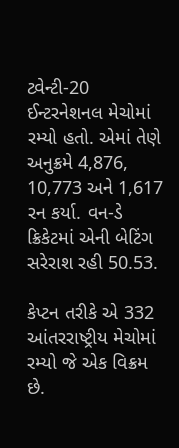ટ્વેન્ટી-20 ઈન્ટરનેશનલ મેચોમાં રમ્યો હતો. એમાં તેણે અનુક્રમે 4,876, 10,773 અને 1,617 રન કર્યા. વન-ડે ક્રિકેટમાં એની બેટિંગ સરેરાશ રહી 50.53.

કેપ્ટન તરીકે એ 332 આંતરરાષ્ટ્રીય મેચોમાં રમ્યો જે એક વિક્રમ છે.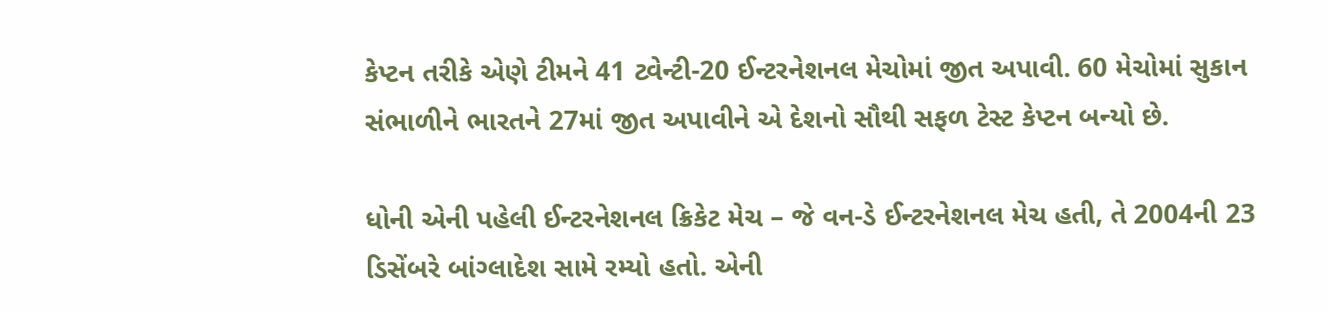કેપ્ટન તરીકે એણે ટીમને 41 ટ્વેન્ટી-20 ઈન્ટરનેશનલ મેચોમાં જીત અપાવી. 60 મેચોમાં સુકાન સંભાળીને ભારતને 27માં જીત અપાવીને એ દેશનો સૌથી સફળ ટેસ્ટ કેપ્ટન બન્યો છે.

ધોની એની પહેલી ઈન્ટરનેશનલ ક્રિકેટ મેચ – જે વન-ડે ઈન્ટરનેશનલ મેચ હતી, તે 2004ની 23 ડિસેંબરે બાંગ્લાદેશ સામે રમ્યો હતો. એની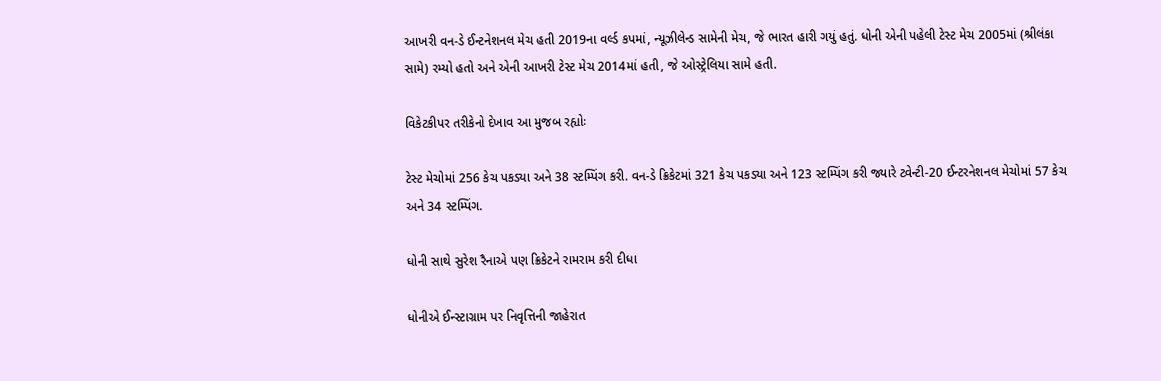આખરી વન-ડે ઈન્ટનેશનલ મેચ હતી 2019ના વર્લ્ડ કપમાં, ન્યૂઝીલેન્ડ સામેની મેચ, જે ભારત હારી ગયું હતું. ધોની એની પહેલી ટેસ્ટ મેચ 2005માં (શ્રીલંકા સામે) રમ્યો હતો અને એની આખરી ટેસ્ટ મેચ 2014માં હતી, જે ઓસ્ટ્રેલિયા સામે હતી.

વિકેટકીપર તરીકેનો દેખાવ આ મુજબ રહ્યોઃ

ટેસ્ટ મેચોમાં 256 કેચ પકડ્યા અને 38 સ્ટમ્પિંગ કરી. વન-ડે ક્રિકેટમાં 321 કેચ પકડ્યા અને 123 સ્ટમ્પિંગ કરી જ્યારે ટ્વેન્ટી-20 ઈન્ટરનેશનલ મેચોમાં 57 કેચ અને 34 સ્ટમ્પિંગ.

ધોની સાથે સુરેશ રૈનાએ પણ ક્રિકેટને રામરામ કરી દીધા

ધોનીએ ઈન્સ્ટાગ્રામ પર નિવૃત્તિની જાહેરાત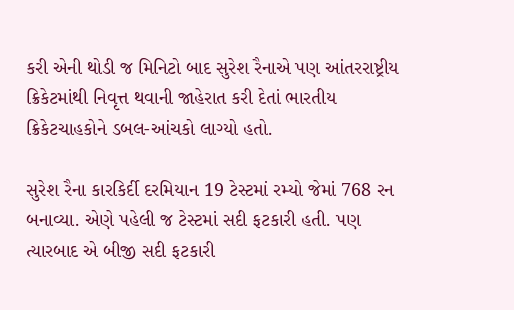કરી એની થોડી જ મિનિટો બાદ સુરેશ રૈનાએ પણ આંતરરાષ્ટ્રીય ક્રિકેટમાંથી નિવૃત્ત થવાની જાહેરાત કરી દેતાં ભારતીય ક્રિકેટચાહકોને ડબલ-આંચકો લાગ્યો હતો.

સુરેશ રૈના કારકિર્દી દરમિયાન 19 ટેસ્ટમાં રમ્યો જેમાં 768 રન બનાવ્યા. એણે પહેલી જ ટેસ્ટમાં સદી ફટકારી હતી. પણ ત્યારબાદ એ બીજી સદી ફટકારી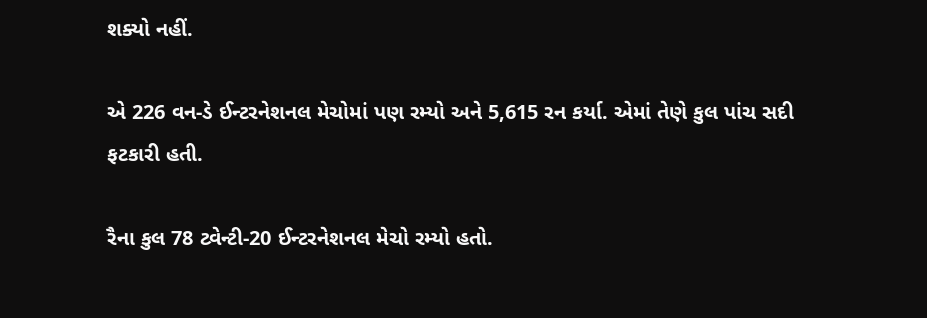શક્યો નહીં.

એ 226 વન-ડે ઈન્ટરનેશનલ મેચોમાં પણ રમ્યો અને 5,615 રન કર્યા. એમાં તેણે કુલ પાંચ સદી ફટકારી હતી.

રૈના કુલ 78 ટ્વેન્ટી-20 ઈન્ટરનેશનલ મેચો રમ્યો હતો.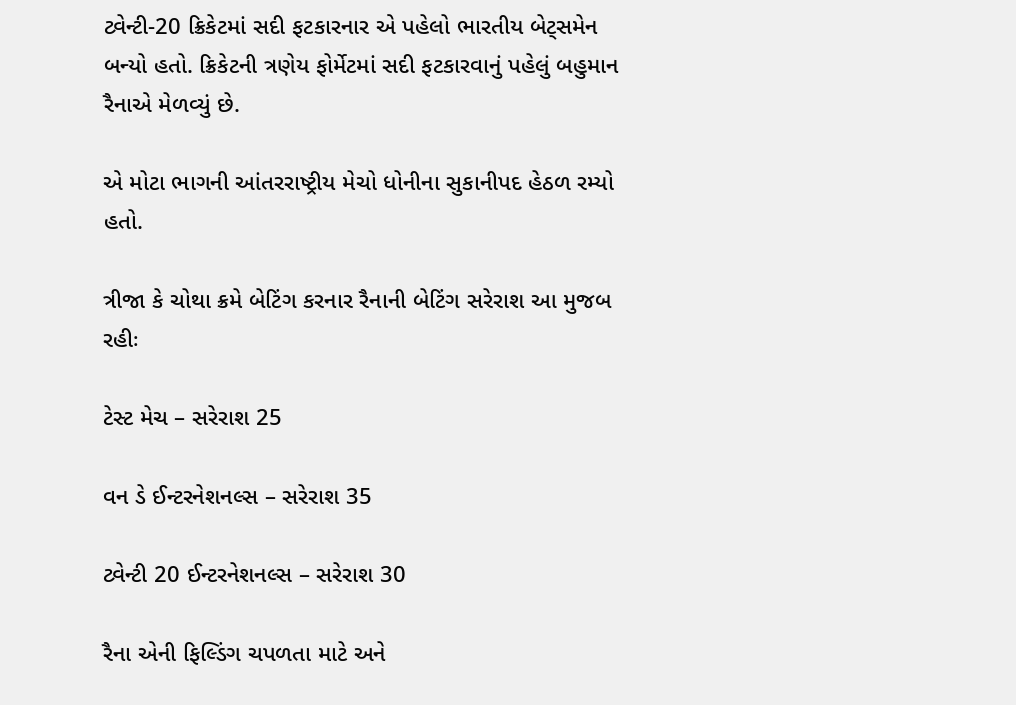ટ્વેન્ટી-20 ક્રિકેટમાં સદી ફટકારનાર એ પહેલો ભારતીય બેટ્સમેન બન્યો હતો. ક્રિકેટની ત્રણેય ફોર્મેટમાં સદી ફટકારવાનું પહેલું બહુમાન રૈનાએ મેળવ્યું છે.

એ મોટા ભાગની આંતરરાષ્ટ્રીય મેચો ધોનીના સુકાનીપદ હેઠળ રમ્યો હતો.

ત્રીજા કે ચોથા ક્રમે બેટિંગ કરનાર રૈનાની બેટિંગ સરેરાશ આ મુજબ રહીઃ

ટેસ્ટ મેચ – સરેરાશ 25

વન ડે ઈન્ટરનેશનલ્સ – સરેરાશ 35

ટ્વેન્ટી 20 ઈન્ટરનેશનલ્સ – સરેરાશ 30

રૈના એની ફિલ્ડિંગ ચપળતા માટે અને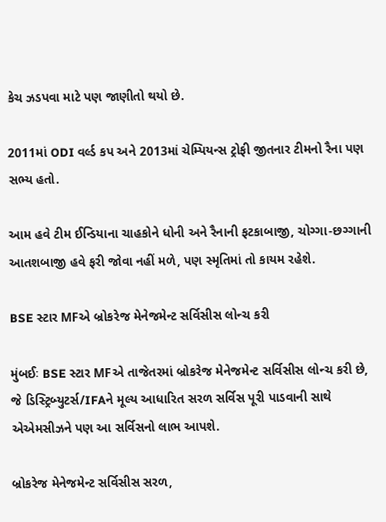કેચ ઝડપવા માટે પણ જાણીતો થયો છે.

2011માં ODI વર્લ્ડ કપ અને 2013માં ચેમ્પિયન્સ ટ્રોફી જીતનાર ટીમનો રૈના પણ સભ્ય હતો.

આમ હવે ટીમ ઈન્ડિયાના ચાહકોને ધોની અને રૈનાની ફટકાબાજી, ચોગ્ગા-છગ્ગાની આતશબાજી હવે ફરી જોવા નહીં મળે, પણ સ્મૃતિમાં તો કાયમ રહેશે.

BSE સ્ટાર MFએ બ્રોકરેજ મેનેજમેન્ટ સર્વિસીસ લોન્ચ કરી

મુંબઈઃ BSE સ્ટાર MFએ તાજેતરમાં બ્રોકરેજ મેનેજમેન્ટ સર્વિસીસ લોન્ચ કરી છે, જે ડિસ્ટ્રિબ્યુટર્સ/IFAને મૂલ્ય આધારિત સરળ સર્વિસ પૂરી પાડવાની સાથે એએમસીઝને પણ આ સર્વિસનો લાભ આપશે.

બ્રોકરેજ મેનેજમેન્ટ સર્વિસીસ સરળ,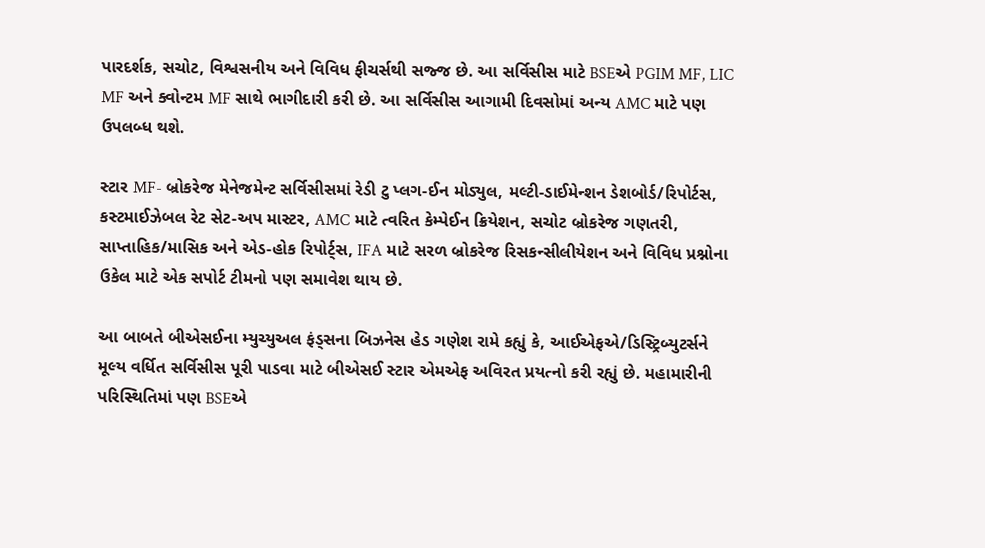પારદર્શક, સચોટ, વિશ્વસનીય અને વિવિધ ફીચર્સથી સજ્જ છે. આ સર્વિસીસ માટે BSEએ PGIM MF, LIC MF અને ક્વોન્ટમ MF સાથે ભાગીદારી કરી છે. આ સર્વિસીસ આગામી દિવસોમાં અન્ય AMC માટે પણ ઉપલબ્ધ થશે.

સ્ટાર MF- બ્રોકરેજ મેનેજમેન્ટ સર્વિસીસમાં રેડી ટુ પ્લગ-ઈન મોડ્યુલ, મલ્ટી-ડાઈમેન્શન ડેશબોર્ડ/રિપોર્ટસ, કસ્ટમાઈઝેબલ રેટ સેટ-અપ માસ્ટર, AMC માટે ત્વરિત કેમ્પેઈન ક્રિયેશન, સચોટ બ્રોકરેજ ગણતરી, સાપ્તાહિક/માસિક અને એડ-હોક રિપોર્ટ્સ, IFA માટે સરળ બ્રોકરેજ રિસકન્સીલીયેશન અને વિવિધ પ્રશ્નોના ઉકેલ માટે એક સપોર્ટ ટીમનો પણ સમાવેશ થાય છે.

આ બાબતે બીએસઈના મ્યુચ્યુઅલ ફંડ્સના બિઝનેસ હેડ ગણેશ રામે કહ્યું કે, આઈએફએ/ડિસ્ટ્રિબ્યુટર્સને મૂલ્ય વર્ધિત સર્વિસીસ પૂરી પાડવા માટે બીએસઈ સ્ટાર એમએફ અવિરત પ્રયત્નો કરી રહ્યું છે. મહામારીની પરિસ્થિતિમાં પણ BSEએ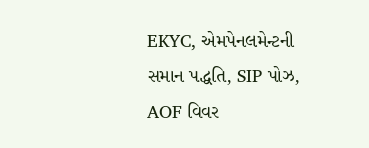EKYC, એમપેનલમેન્ટની સમાન પદ્ધતિ, SIP પોઝ, AOF વિવર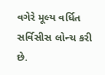વગેરે મૂલ્ય વર્ધિત સર્વિસીસ લોન્ચ કરી છે.